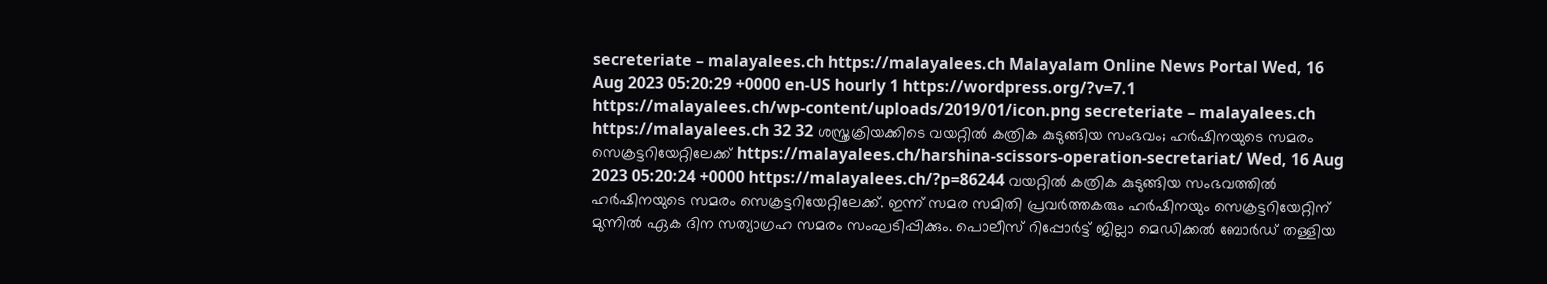secreteriate – malayalees.ch https://malayalees.ch Malayalam Online News Portal Wed, 16 Aug 2023 05:20:29 +0000 en-US hourly 1 https://wordpress.org/?v=7.1 https://malayalees.ch/wp-content/uploads/2019/01/icon.png secreteriate – malayalees.ch https://malayalees.ch 32 32 ശസ്ത്രക്രിയക്കിടെ വയറ്റിൽ കത്രിക കുടുങ്ങിയ സംഭവം; ഹർഷിനയുടെ സമരം സെക്രട്ടറിയേറ്റിലേക്ക് https://malayalees.ch/harshina-scissors-operation-secretariat/ Wed, 16 Aug 2023 05:20:24 +0000 https://malayalees.ch/?p=86244 വയറ്റിൽ കത്രിക കുടുങ്ങിയ സംഭവത്തിൽ ഹർഷിനയുടെ സമരം സെക്രട്ടറിയേറ്റിലേക്ക്. ഇന്ന് സമര സമിതി പ്രവർത്തകരും ഹർഷിനയും സെക്രട്ടറിയേറ്റിന് മുന്നിൽ ഏക ദിന സത്യാഗ്രഹ സമരം സംഘടിപ്പിക്കും. പൊലീസ് റിപ്പോർട്ട് ജില്ലാ മെഡിക്കൽ ബോർഡ് തള്ളിയ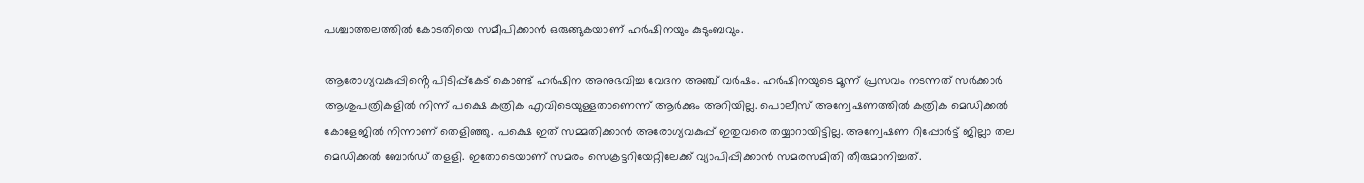പശ്ചാത്തലത്തിൽ കോടതിയെ സമീപിക്കാൻ ഒരുങ്ങുകയാണ് ഹർഷിനയും കുടുംബവും.

ആരോഗ്യവകുപ്പിൻ്റെ പിടിപ്പ്കേട് കൊണ്ട് ഹർഷിന അനുഭവിച്ച വേദന അഞ്ച് വർഷം. ഹർഷിനയുടെ മൂന്ന് പ്രസവം നടന്നത് സർക്കാർ ആശുപത്രികളിൽ നിന്ന് പക്ഷെ കത്രിക എവിടെയുള്ളതാണെന്ന് ആർക്കും അറിയില്ല. പൊലീസ് അന്വേഷണത്തിൽ കത്രിക മെഡിക്കൽ കോളേജിൽ നിന്നാണ് തെളിഞ്ഞു. പക്ഷെ ഇത് സമ്മതിക്കാൻ അരോഗ്യവകുപ്പ് ഇതുവരെ തയ്യാറായിട്ടില്ല. അന്വേഷണ റിപ്പോർട്ട് ജില്ലാ തല മെഡിക്കൽ ബോർഡ് തളളി. ഇതോടെയാണ് സമരം സെക്രട്ടറിയേറ്റിലേക്ക് വ്യാപിപ്പിക്കാൻ സമരസമിതി തീരുമാനിച്ചത്.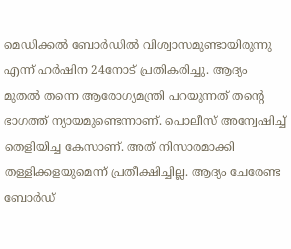മെഡിക്കൽ ബോർഡിൽ വിശ്വാസമുണ്ടായിരുന്നു എന്ന് ഹർഷിന 24നോട് പ്രതികരിച്ചു. ആദ്യം മുതൽ തന്നെ ആരോഗ്യമന്ത്രി പറയുന്നത് തൻ്റെ ഭാഗത്ത് ന്യായമുണ്ടെന്നാണ്. പൊലീസ് അന്വേഷിച്ച് തെളിയിച്ച കേസാണ്. അത് നിസാരമാക്കി തള്ളിക്കളയുമെന്ന് പ്രതീക്ഷിച്ചില്ല. ആദ്യം ചേരേണ്ട ബോർഡ്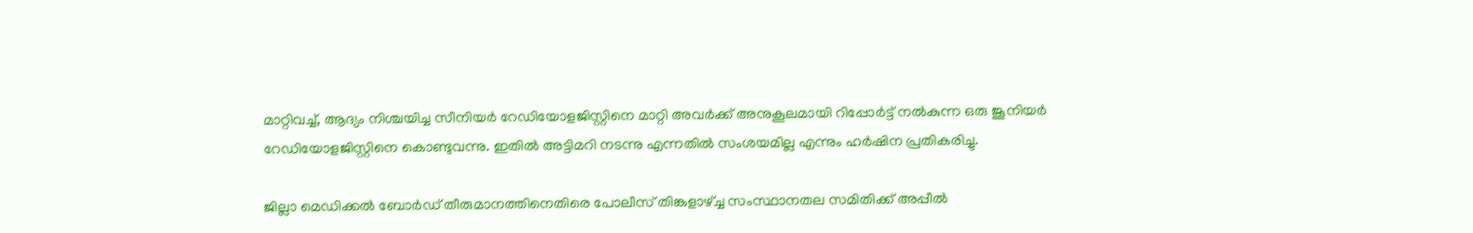മാറ്റിവച്ച്, ആദ്യം നിശ്ചയിച്ച സീനിയർ റേഡിയോളജിസ്റ്റിനെ മാറ്റി അവർക്ക് അനുകൂലമായി റിപ്പോർട്ട് നൽകുന്ന ഒരു ജൂനിയർ റേഡിയോളജിസ്റ്റിനെ കൊണ്ടുവന്നു. ഇതിൽ അട്ടിമറി നടന്നു എന്നതിൽ സംശയമില്ല എന്നും ഹർഷിന പ്രതികരിച്ചു.

ജില്ലാ മെഡിക്കൽ ബോർഡ് തീരുമാനത്തിനെതിരെ പോലീസ് തിങ്കളാഴ്ച്ച സംസ്ഥാനതല സമിതിക്ക് അപ്പീൽ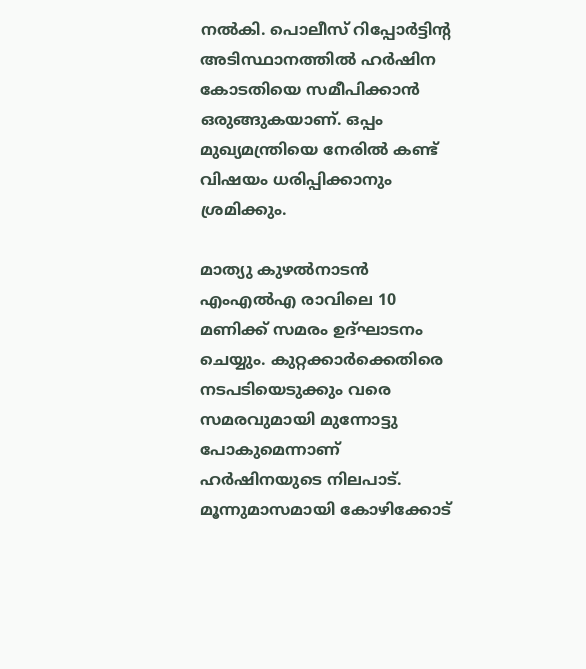നൽകി. പൊലീസ് റിപ്പോർട്ടിൻ്റ അടിസ്ഥാനത്തിൽ ഹർഷിന കോടതിയെ സമീപിക്കാൻ ഒരുങ്ങുകയാണ്. ഒപ്പം മുഖ്യമന്ത്രിയെ നേരിൽ കണ്ട് വിഷയം ധരിപ്പിക്കാനും ശ്രമിക്കും.

മാത്യു കുഴൽനാടൻ എംഎൽഎ രാവിലെ 10 മണിക്ക് സമരം ഉദ്ഘാടനം ചെയ്യും. കുറ്റക്കാർക്കെതിരെ നടപടിയെടുക്കും വരെ സമരവുമായി മുന്നോട്ടു പോകുമെന്നാണ് ഹർഷിനയുടെ നിലപാട്. മൂന്നുമാസമായി കോഴിക്കോട്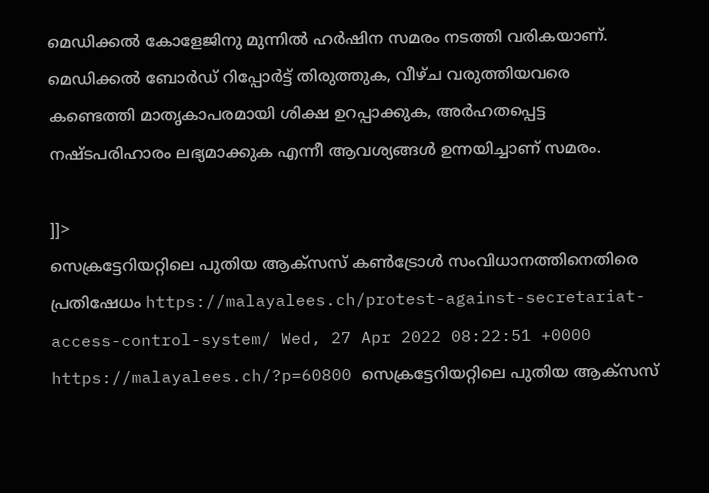മെഡിക്കൽ കോളേജിനു മുന്നിൽ ഹർഷിന സമരം നടത്തി വരികയാണ്. മെഡിക്കൽ ബോർഡ് റിപ്പോർട്ട് തിരുത്തുക, വീഴ്ച വരുത്തിയവരെ കണ്ടെത്തി മാതൃകാപരമായി ശിക്ഷ ഉറപ്പാക്കുക, അർഹതപ്പെട്ട നഷ്ടപരിഹാരം ലഭ്യമാക്കുക എന്നീ ആവശ്യങ്ങൾ ഉന്നയിച്ചാണ് സമരം.

]]>
സെക്രട്ടേറിയറ്റിലെ പുതിയ ആക്‌സസ് കൺട്രോൾ സംവിധാനത്തിനെതിരെ പ്രതിഷേധം https://malayalees.ch/protest-against-secretariat-access-control-system/ Wed, 27 Apr 2022 08:22:51 +0000 https://malayalees.ch/?p=60800 സെക്രട്ടേറിയറ്റിലെ പുതിയ ആക്‌സസ്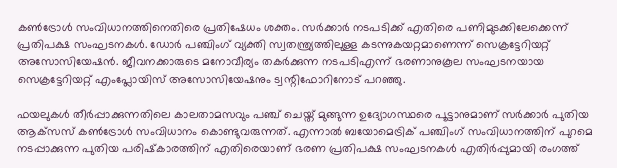കൺട്രോൾ സംവിധാനത്തിനെതിരെ പ്രതിഷേധം ശക്തം. സർക്കാർ നടപടിക്ക് എതിരെ പണിമുടക്കിലേക്കെന്ന് പ്രതിപക്ഷ സംഘടനകൾ. ഡോർ പഞ്ചിംഗ് വ്യക്തി സ്വതന്ത്ര്യത്തിലുള്ള കടന്നുകയറ്റമാണെന്ന് സെക്രട്ടേറിയറ്റ് അസോസിയേഷൻ. ജീവനക്കാരുടെ മനോവീര്യം തകർക്കുന്ന നടപടിഎന്ന് ഭരണാനുകൂല സംഘടനയായ സെക്രട്ടേറിയറ്റ് എംപ്ലോയിസ് അസോസിയേഷനും ട്വന്റിഫോറിനോട് പറഞ്ഞു.

ഫയലുകൾ തീർപ്പാക്കുന്നതിലെ കാലതാമസവും പഞ്ച് ചെയ്ത് മുങ്ങുന്ന ഉദ്യോഗസ്ഥരെ പൂട്ടാനുമാണ് സർക്കാർ പുതിയ ആക്‌സസ് കൺട്രോൾ സംവിധാനം കൊണ്ടുവരുന്നത്. എന്നാൽ ബയോമെട്രിക് പഞ്ചിംഗ് സംവിധാനത്തിന് പുറമെ നടപ്പാക്കുന്ന പുതിയ പരിഷ്‌കാരത്തിന് എതിരെയാണ് ഭരണ പ്രതിപക്ഷ സംഘടനകൾ എതിർപ്പുമായി രംഗത്ത്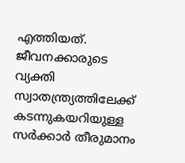എത്തിയത്. ജീവനക്കാരുടെ വ്യക്തി സ്വാതന്ത്ര്യത്തിലേക്ക് കടന്നുകയറിയുള്ള സർക്കാർ തീരുമാനം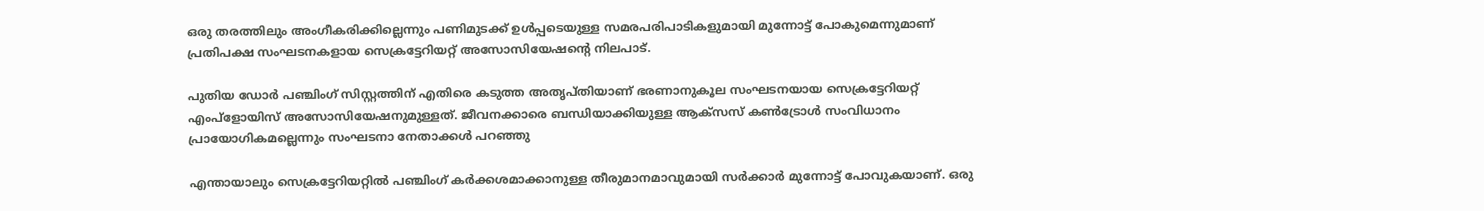ഒരു തരത്തിലും അംഗീകരിക്കില്ലെന്നും പണിമുടക്ക് ഉൾപ്പടെയുള്ള സമരപരിപാടികളുമായി മുന്നോട്ട് പോകുമെന്നുമാണ് പ്രതിപക്ഷ സംഘടനകളായ സെക്രട്ടേറിയറ്റ് അസോസിയേഷന്റെ നിലപാട്.

പുതിയ ഡോർ പഞ്ചിംഗ് സിസ്റ്റത്തിന് എതിരെ കടുത്ത അതൃപ്തിയാണ് ഭരണാനുകൂല സംഘടനയായ സെക്രട്ടേറിയറ്റ് എംപ്‌ളോയിസ് അസോസിയേഷനുമുള്ളത്. ജീവനക്കാരെ ബന്ധിയാക്കിയുള്ള ആക്‌സസ് കൺട്രോൾ സംവിധാനം പ്രായോഗികമല്ലെന്നും സംഘടനാ നേതാക്കൾ പറഞ്ഞു

എന്തായാലും സെക്രട്ടേറിയറ്റിൽ പഞ്ചിംഗ് കർക്കശമാക്കാനുള്ള തീരുമാനമാവുമായി സർക്കാർ മുന്നോട്ട് പോവുകയാണ്. ഒരു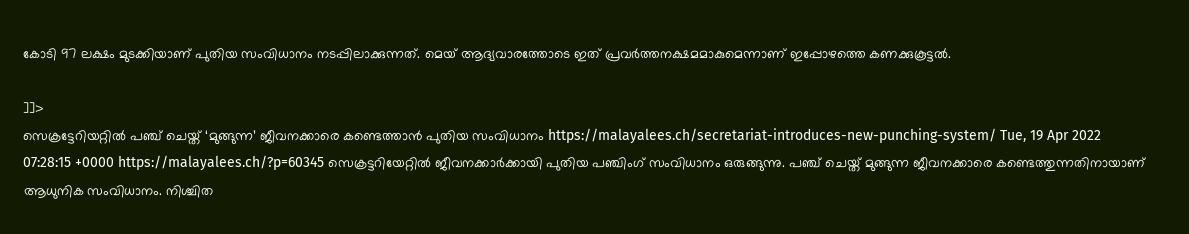കോടി 97 ലക്ഷം മുടക്കിയാണ് പുതിയ സംവിധാനം നടപ്പിലാക്കുന്നത്. മെയ് ആദ്യവാരത്തോടെ ഇത് പ്രവർത്തനക്ഷമമാകുമെന്നാണ് ഇപ്പോഴത്തെ കണക്കുകൂട്ടൽ.

]]>
സെക്രട്ടേറിയറ്റിൽ പഞ്ച് ചെയ്ത് ‘മുങ്ങുന്ന’ ജീവനക്കാരെ കണ്ടെത്താൻ പുതിയ സംവിധാനം https://malayalees.ch/secretariat-introduces-new-punching-system/ Tue, 19 Apr 2022 07:28:15 +0000 https://malayalees.ch/?p=60345 സെക്രട്ടറിയേറ്റിൽ ജീവനക്കാർക്കായി പുതിയ പഞ്ചിംഗ് സംവിധാനം ഒരുങ്ങുന്നു. പഞ്ച് ചെയ്ത് മുങ്ങുന്ന ജീവനക്കാരെ കണ്ടെത്തുന്നതിനായാണ് ആധുനിക സംവിധാനം. നിശ്ചിത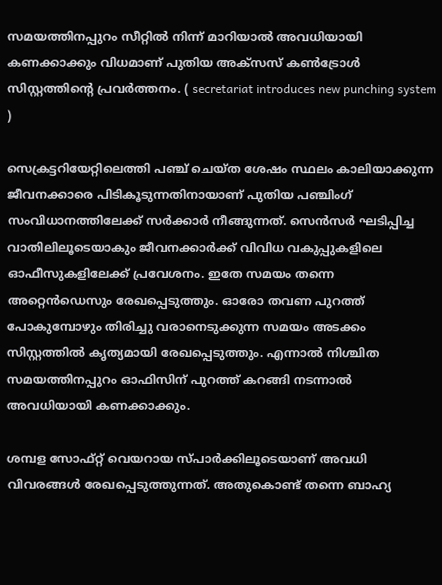സമയത്തിനപ്പുറം സീറ്റിൽ നിന്ന് മാറിയാൽ അവധിയായി കണക്കാക്കും വിധമാണ് പുതിയ അക്‌സസ് കൺട്രോൾ സിസ്റ്റത്തിന്റെ പ്രവർത്തനം. ( secretariat introduces new punching system )

സെക്രട്ടറിയേറ്റിലെത്തി പഞ്ച് ചെയ്ത ശേഷം സ്ഥലം കാലിയാക്കുന്ന ജീവനക്കാരെ പിടികൂടുന്നതിനായാണ് പുതിയ പഞ്ചിംഗ് സംവിധാനത്തിലേക്ക് സർക്കാർ നീങ്ങുന്നത്. സെൻസർ ഘടിപ്പിച്ച വാതിലിലൂടെയാകും ജീവനക്കാർക്ക് വിവിധ വകുപ്പുകളിലെ ഓഫീസുകളിലേക്ക് പ്രവേശനം. ഇതേ സമയം തന്നെ അറ്റെൻഡെസും രേഖപ്പെടുത്തും. ഓരോ തവണ പുറത്ത് പോകുമ്പോഴും തിരിച്ചു വരാനെടുക്കുന്ന സമയം അടക്കം സിസ്റ്റത്തിൽ കൃത്യമായി രേഖപ്പെടുത്തും. എന്നാൽ നിശ്ചിത സമയത്തിനപ്പുറം ഓഫിസിന് പുറത്ത് കറങ്ങി നടന്നാൽ അവധിയായി കണക്കാക്കും.

ശമ്പള സോഫ്റ്റ് വെയറായ സ്പാർക്കിലൂടെയാണ് അവധി വിവരങ്ങൾ രേഖപ്പെടുത്തുന്നത്. അതുകൊണ്ട് തന്നെ ബാഹ്യ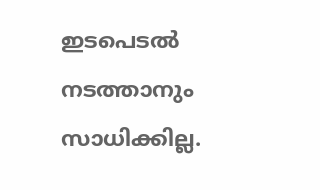ഇടപെടൽ നടത്താനും സാധിക്കില്ല.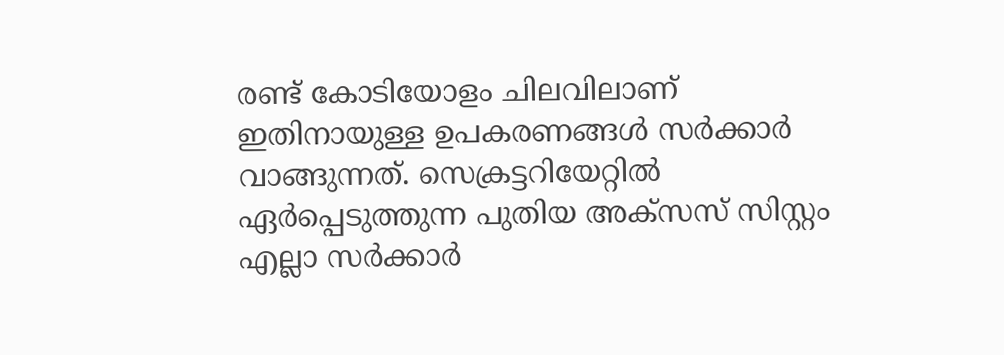രണ്ട് കോടിയോളം ചിലവിലാണ് ഇതിനായുള്ള ഉപകരണങ്ങൾ സർക്കാർ വാങ്ങുന്നത്. സെക്രട്ടറിയേറ്റിൽ ഏർപ്പെടുത്തുന്ന പുതിയ അക്‌സസ് സിസ്റ്റം എല്ലാ സർക്കാർ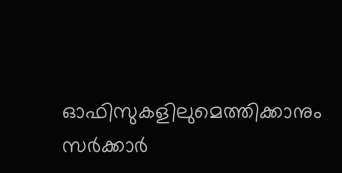ഓഫിസുകളിലുമെത്തിക്കാനും സർക്കാർ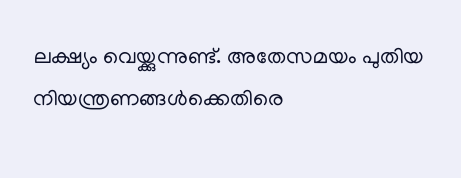ലക്ഷ്യം വെയ്ക്കുന്നുണ്ട്. അതേസമയം പുതിയ നിയന്ത്രണങ്ങൾക്കെതിരെ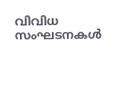വിവിധ സംഘടനകൾ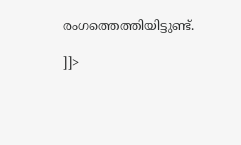രംഗത്തെത്തിയിട്ടുണ്ട്.

]]>